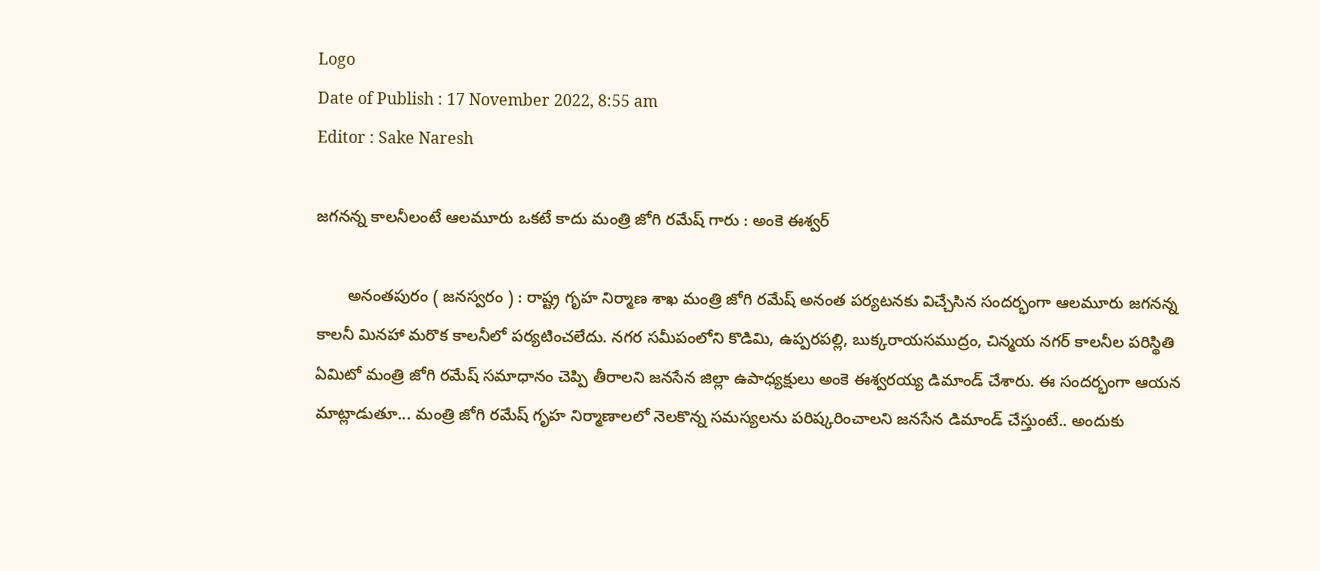Logo
Date of Publish : 17 November 2022, 8:55 am
Editor : Sake Naresh

జగనన్న కాలనీలంటే ఆలమూరు ఒకటే కాదు మంత్రి జోగి రమేష్ గారు : అంకె ఈశ్వర్

       అనంతపురం ( జనస్వరం ) : రాష్ట్ర గృహ నిర్మాణ శాఖ మంత్రి జోగి రమేష్ అనంత పర్యటనకు విచ్చేసిన సందర్భంగా ఆలమూరు జగనన్న కాలనీ మినహా మరొక కాలనీలో పర్యటించలేదు. నగర సమీపంలోని కొడిమి, ఉప్పరపల్లి, బుక్కరాయసముద్రం, చిన్మయ నగర్ కాలనీల పరిస్థితి ఏమిటో మంత్రి జోగి రమేష్ సమాధానం చెప్పి తీరాలని జనసేన జిల్లా ఉపాధ్యక్షులు అంకె ఈశ్వరయ్య డిమాండ్ చేశారు. ఈ సందర్భంగా ఆయన మాట్లాడుతూ... మంత్రి జోగి రమేష్ గృహ నిర్మాణాలలో నెలకొన్న సమస్యలను పరిష్కరించాలని జనసేన డిమాండ్ చేస్తుంటే.. అందుకు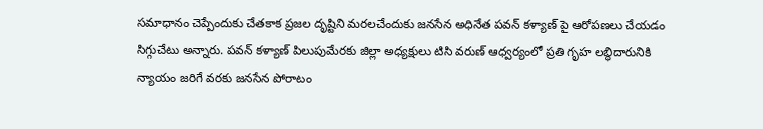సమాధానం చెప్పేందుకు చేతకాక ప్రజల దృష్టిని మరలచేందుకు జనసేన అధినేత పవన్ కళ్యాణ్ పై ఆరోపణలు చేయడం సిగ్గుచేటు అన్నారు. పవన్ కళ్యాణ్ పిలుపుమేరకు జిల్లా అధ్యక్షులు టిసి వరుణ్ ఆధ్వర్యంలో ప్రతి గృహ లబ్ధిదారునికి న్యాయం జరిగే వరకు జనసేన పోరాటం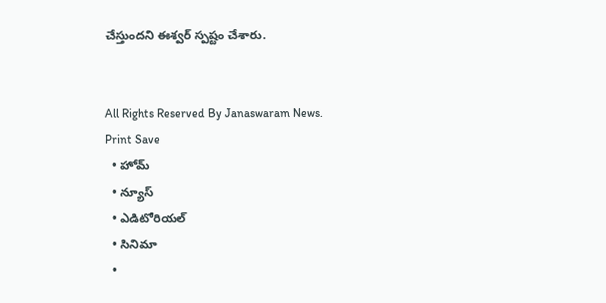చేస్తుందని ఈశ్వర్ స్పష్టం చేశారు.


All Rights Reserved By Janaswaram News.
Print Save
  • హోమ్
  • న్యూస్
  • ఎడిటోరియల్
  • సినిమా
  •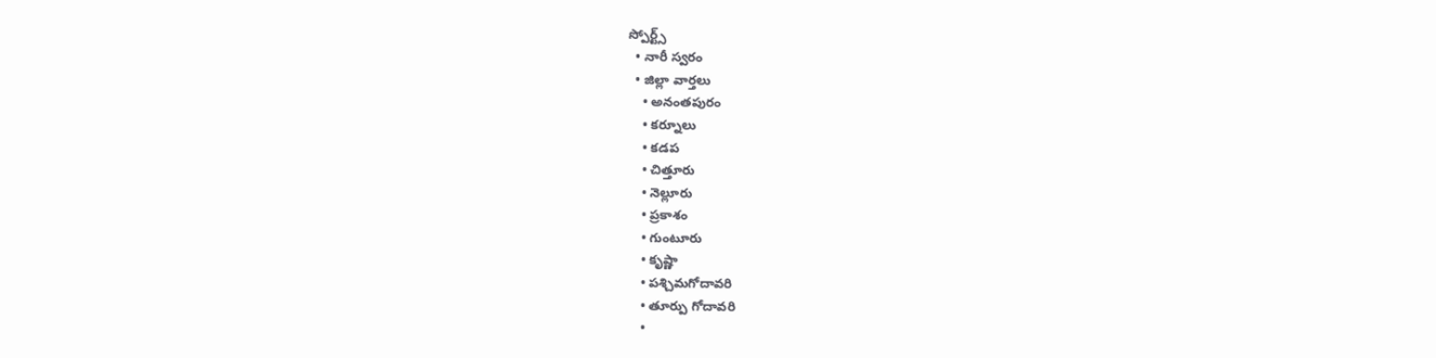స్పోర్ట్స్
  • నారీ స్వరం
  • జిల్లా వార్తలు
    • అనంతపురం
    • కర్నూలు
    • కడప
    • చిత్తూరు
    • నెల్లూరు
    • ప్రకాశం
    • గుంటూరు
    • కృష్ణా
    • పశ్చిమగోదావరి
    • తూర్పు గోదావరి
    •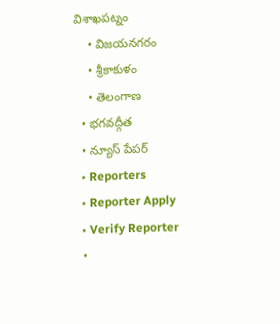విశాఖపట్నం
    • విజయనగరం
    • శ్రీకాకుళం
    • తెలంగాణ
  • భగవద్గీత
  • న్యూస్ పేపర్
  • Reporters
  • Reporter Apply
  • Verify Reporter
  •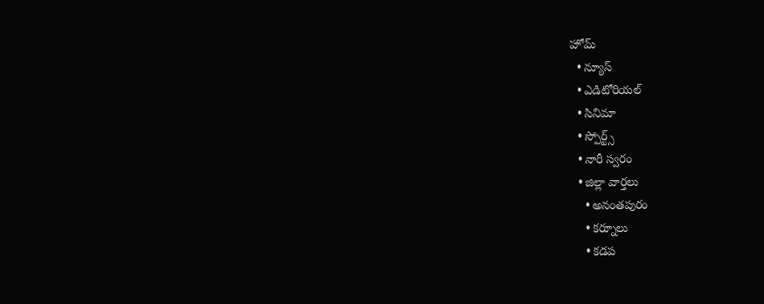హోమ్
  • న్యూస్
  • ఎడిటోరియల్
  • సినిమా
  • స్పోర్ట్స్
  • నారీ స్వరం
  • జిల్లా వార్తలు
    • అనంతపురం
    • కర్నూలు
    • కడప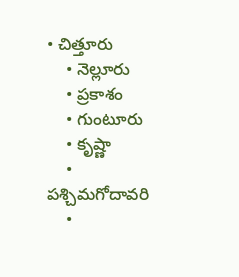• చిత్తూరు
    • నెల్లూరు
    • ప్రకాశం
    • గుంటూరు
    • కృష్ణా
    • పశ్చిమగోదావరి
    •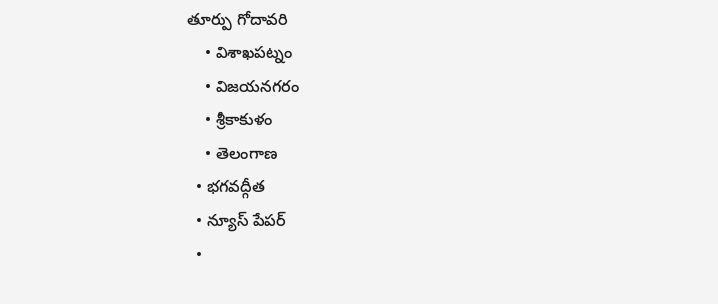తూర్పు గోదావరి
    • విశాఖపట్నం
    • విజయనగరం
    • శ్రీకాకుళం
    • తెలంగాణ
  • భగవద్గీత
  • న్యూస్ పేపర్
  •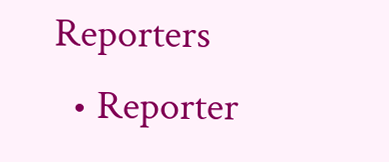Reporters
  • Reporter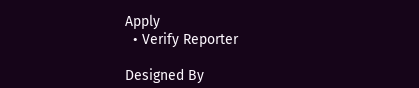Apply
  • Verify Reporter

Designed By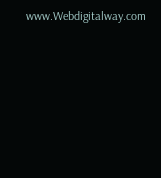www.Webdigitalway.com